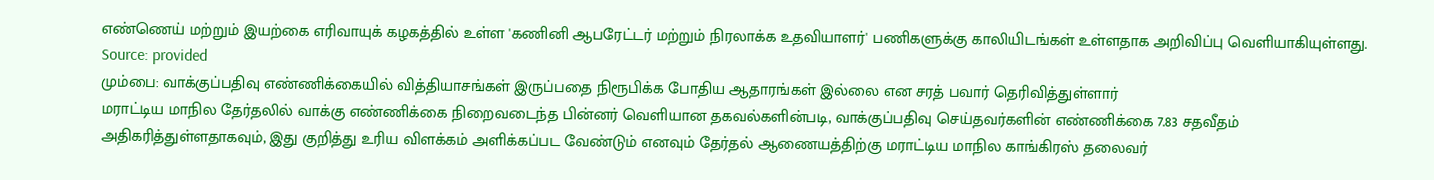எண்ணெய் மற்றும் இயற்கை எரிவாயுக் கழகத்தில் உள்ள 'கணினி ஆபரேட்டர் மற்றும் நிரலாக்க உதவியாளர்' பணிகளுக்கு காலியிடங்கள் உள்ளதாக அறிவிப்பு வெளியாகியுள்ளது.
Source: provided
மும்பை: வாக்குப்பதிவு எண்ணிக்கையில் வித்தியாசங்கள் இருப்பதை நிரூபிக்க போதிய ஆதாரங்கள் இல்லை என சரத் பவார் தெரிவித்துள்ளார்
மராட்டிய மாநில தேர்தலில் வாக்கு எண்ணிக்கை நிறைவடைந்த பின்னர் வெளியான தகவல்களின்படி, வாக்குப்பதிவு செய்தவர்களின் எண்ணிக்கை 7.83 சதவீதம் அதிகரித்துள்ளதாகவும், இது குறித்து உரிய விளக்கம் அளிக்கப்பட வேண்டும் எனவும் தேர்தல் ஆணையத்திற்கு மராட்டிய மாநில காங்கிரஸ் தலைவர்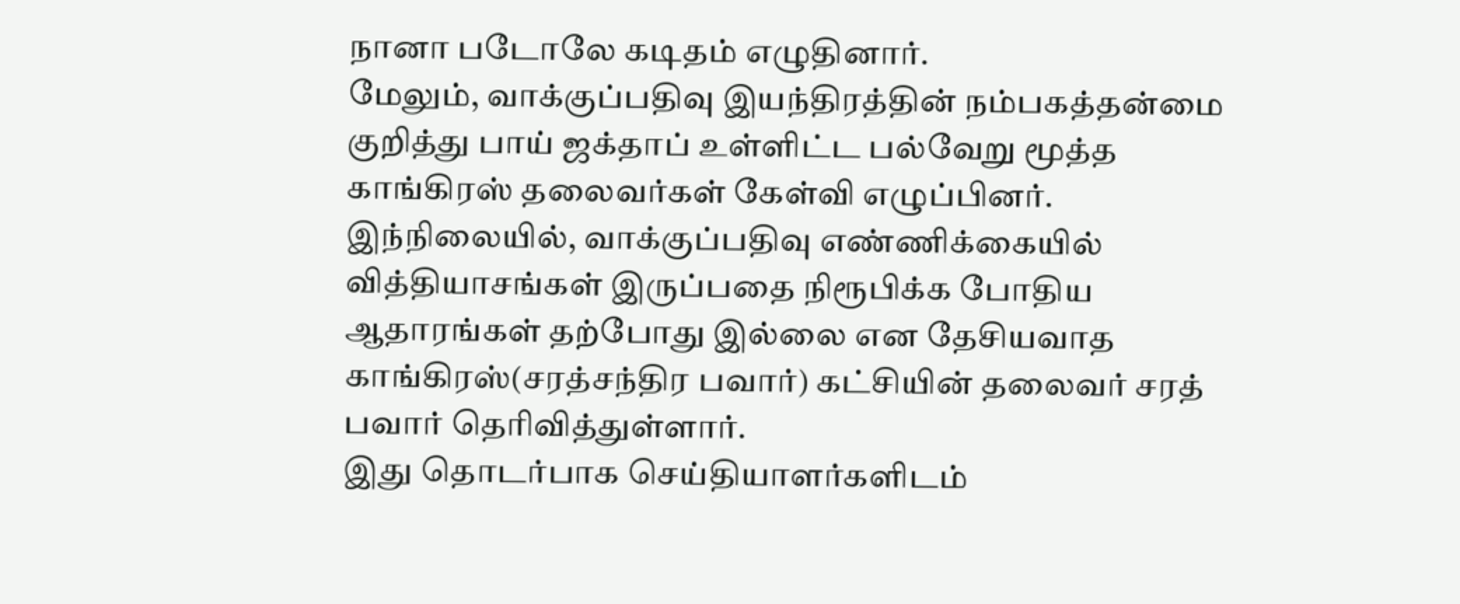நானா படோலே கடிதம் எழுதினார்.
மேலும், வாக்குப்பதிவு இயந்திரத்தின் நம்பகத்தன்மை குறித்து பாய் ஜக்தாப் உள்ளிட்ட பல்வேறு மூத்த காங்கிரஸ் தலைவர்கள் கேள்வி எழுப்பினர். இந்நிலையில், வாக்குப்பதிவு எண்ணிக்கையில் வித்தியாசங்கள் இருப்பதை நிரூபிக்க போதிய ஆதாரங்கள் தற்போது இல்லை என தேசியவாத காங்கிரஸ்(சரத்சந்திர பவார்) கட்சியின் தலைவர் சரத் பவார் தெரிவித்துள்ளார்.
இது தொடர்பாக செய்தியாளர்களிடம்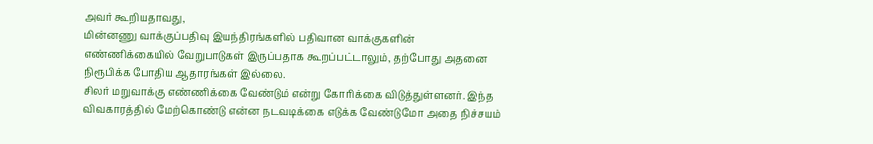அவர் கூறியதாவது,
மின்னணு வாக்குப்பதிவு இயந்திரங்களில் பதிவான வாக்குகளின் எண்ணிக்கையில் வேறுபாடுகள் இருப்பதாக கூறப்பட்டாலும், தற்போது அதனை நிரூபிக்க போதிய ஆதாரங்கள் இல்லை.
சிலர் மறுவாக்கு எண்ணிக்கை வேண்டும் என்று கோரிக்கை விடுத்துள்ளனர். இந்த விவகாரத்தில் மேற்கொண்டு என்ன நடவடிக்கை எடுக்க வேண்டுமோ அதை நிச்சயம்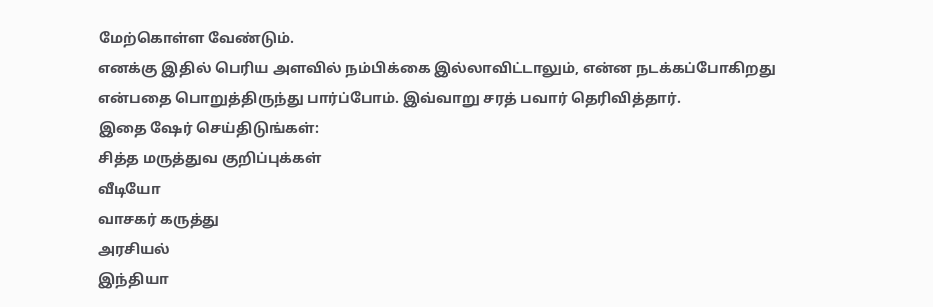மேற்கொள்ள வேண்டும்.
எனக்கு இதில் பெரிய அளவில் நம்பிக்கை இல்லாவிட்டாலும், என்ன நடக்கப்போகிறது என்பதை பொறுத்திருந்து பார்ப்போம். இவ்வாறு சரத் பவார் தெரிவித்தார்.
இதை ஷேர் செய்திடுங்கள்:
சித்த மருத்துவ குறிப்புக்கள்
வீடியோ
வாசகர் கருத்து
அரசியல்
இந்தியா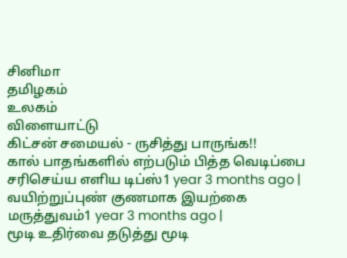சினிமா
தமிழகம்
உலகம்
விளையாட்டு
கிட்சன் சமையல் - ருசித்து பாருங்க!!
கால் பாதங்களில் எற்படும் பித்த வெடிப்பை சரிசெய்ய எளிய டிப்ஸ்1 year 3 months ago |
வயிற்றுப்புண் குணமாக இயற்கை மருத்துவம்1 year 3 months ago |
மூடி உதிர்வை தடுத்து மூடி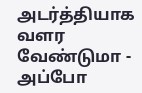அடர்த்தியாக வளர வேண்டுமா - அப்போ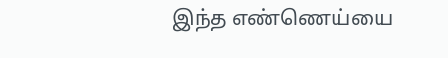இந்த எண்ணெய்யை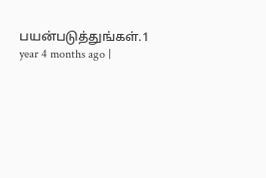பயன்படுத்துங்கள்.1 year 4 months ago |